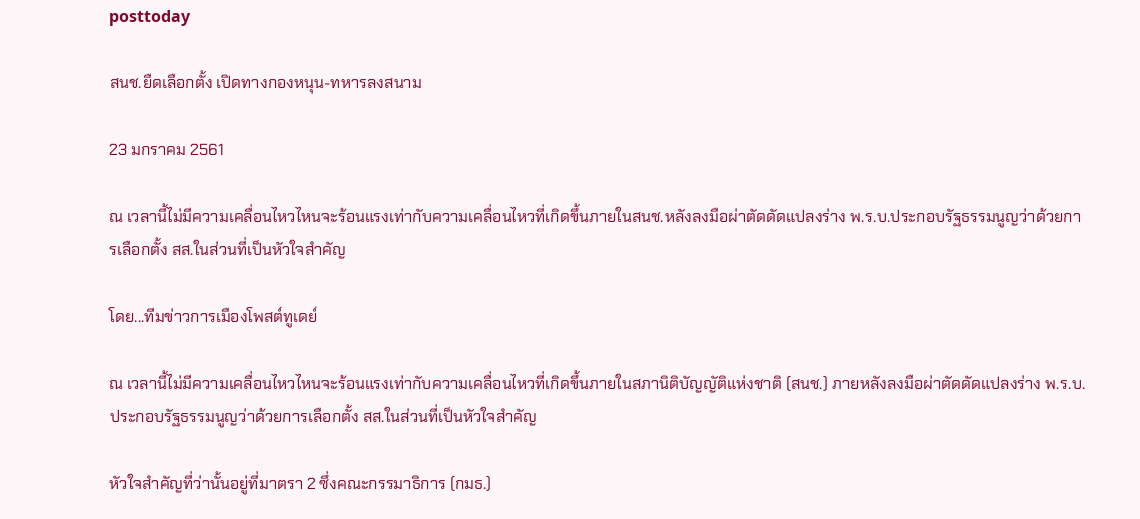posttoday

สนช.ยืดเลือกตั้ง เปิดทางกองหนุน-ทหารลงสนาม

23 มกราคม 2561

ณ เวลานี้ไม่มีความเคลื่อนไหวไหนจะร้อนแรงเท่ากับความเคลื่อนไหวที่เกิดขึ้นภายในสนช.หลังลงมือผ่าตัดดัดแปลงร่าง พ.ร.บ.ประกอบรัฐธรรมนูญว่าด้วยการเลือกตั้ง สส.ในส่วนที่เป็นหัวใจสำคัญ

โดย...ทีมข่าวการเมืองโพสต์ทูเดย์

ณ เวลานี้ไม่มีความเคลื่อนไหวไหนจะร้อนแรงเท่ากับความเคลื่อนไหวที่เกิดขึ้นภายในสภานิติบัญญัติแห่งชาติ (สนช.) ภายหลังลงมือผ่าตัดดัดแปลงร่าง พ.ร.บ.ประกอบรัฐธรรมนูญว่าด้วยการเลือกตั้ง สส.ในส่วนที่เป็นหัวใจสำคัญ

หัวใจสำคัญที่ว่านั้นอยู่ที่มาตรา 2 ซึ่งคณะกรรมาธิการ (กมธ.)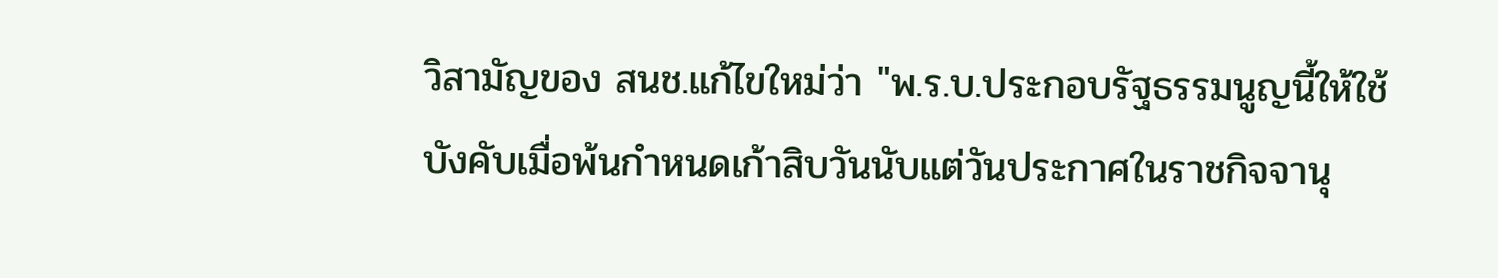วิสามัญของ สนช.แก้ไขใหม่ว่า "พ.ร.บ.ประกอบรัฐธรรมนูญนี้ให้ใช้บังคับเมื่อพ้นกำหนดเก้าสิบวันนับแต่วันประกาศในราชกิจจานุ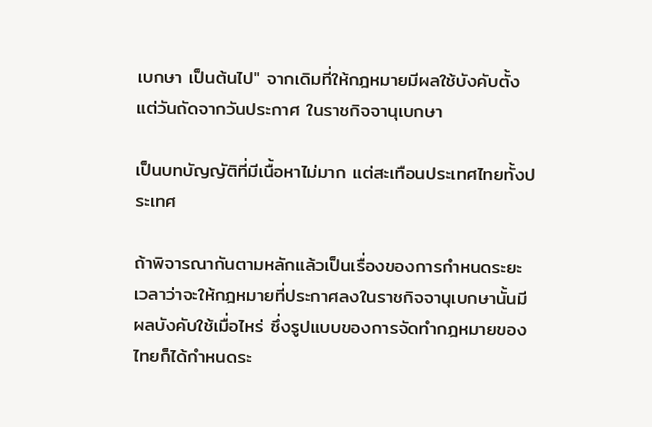เบกษา เป็นต้นไป" จากเดิมที่ให้กฎหมายมีผลใช้บังคับตั้งแต่วันถัดจากวันประกาศ ในราชกิจจานุเบกษา

เป็นบทบัญญัติที่มีเนื้อหาไม่มาก แต่สะเทือนประเทศไทยทั้งประเทศ

ถ้าพิจารณากันตามหลักแล้วเป็นเรื่องของการกำหนดระยะเวลาว่าจะให้กฎหมายที่ประกาศลงในราชกิจจานุเบกษานั้นมีผลบังคับใช้เมื่อไหร่ ซึ่งรูปแบบของการจัดทำกฎหมายของไทยก็ได้กำหนดระ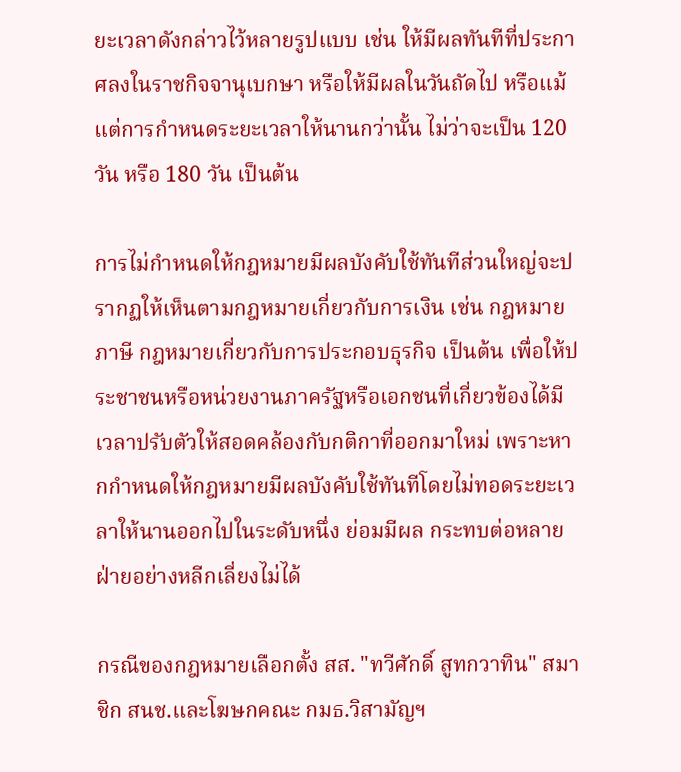ยะเวลาดังกล่าวไว้หลายรูปแบบ เช่น ให้มีผลทันทีที่ประกาศลงในราชกิจจานุเบกษา หรือให้มีผลในวันถัดไป หรือแม้แต่การกำหนดระยะเวลาให้นานกว่านั้น ไม่ว่าจะเป็น 120 วัน หรือ 180 วัน เป็นต้น

การไม่กำหนดให้กฎหมายมีผลบังคับใช้ทันทีส่วนใหญ่จะปรากฏให้เห็นตามกฎหมายเกี่ยวกับการเงิน เช่น กฎหมายภาษี กฎหมายเกี่ยวกับการประกอบธุรกิจ เป็นต้น เพื่อให้ประชาชนหรือหน่วยงานภาครัฐหรือเอกชนที่เกี่ยวข้องได้มีเวลาปรับตัวให้สอดคล้องกับกติกาที่ออกมาใหม่ เพราะหากกำหนดให้กฎหมายมีผลบังคับใช้ทันทีโดยไม่ทอดระยะเวลาให้นานออกไปในระดับหนึ่ง ย่อมมีผล กระทบต่อหลายฝ่ายอย่างหลีกเลี่ยงไม่ได้

กรณีของกฎหมายเลือกตั้ง สส. "ทวีศักดิ์ สูทกวาทิน" สมาชิก สนช.และโฆษกคณะ กมธ.วิสามัญฯ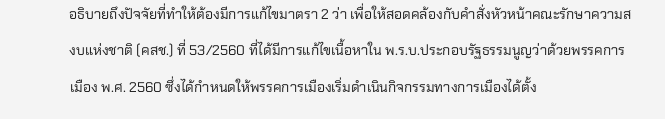อธิบายถึงปัจจัยที่ทำให้ต้องมีการแก้ไขมาตรา 2 ว่า เพื่อให้สอดคล้องกับคำสั่งหัวหน้าคณะรักษาความสงบแห่งชาติ (คสช.) ที่ 53/2560 ที่ได้มีการแก้ไขเนื้อหาใน พ.ร.บ.ประกอบรัฐธรรมนูญว่าด้วยพรรคการเมือง พ.ศ. 2560 ซึ่งได้กำหนดให้พรรคการเมืองเริ่มดำเนินกิจกรรมทางการเมืองได้ตั้ง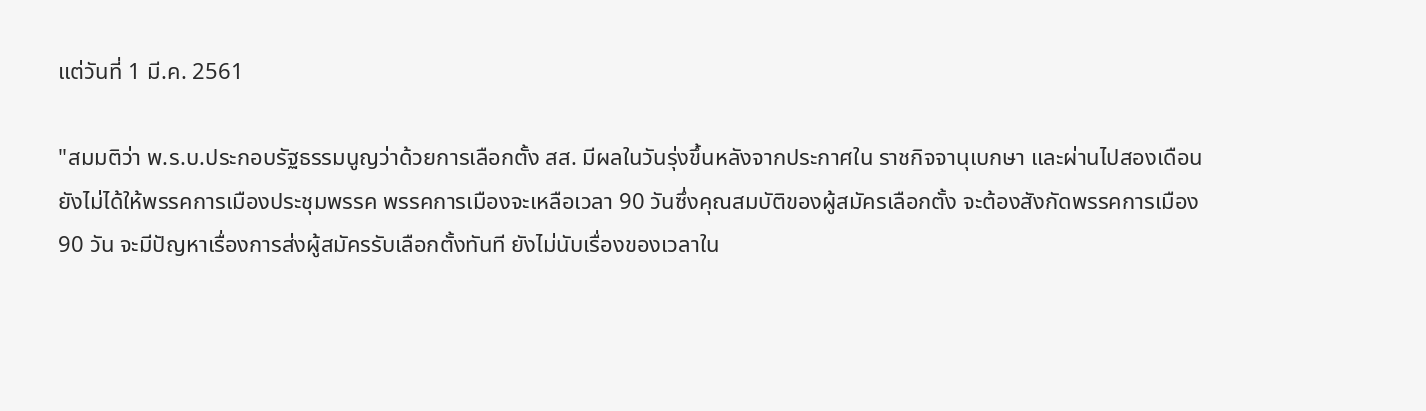แต่วันที่ 1 มี.ค. 2561

"สมมติว่า พ.ร.บ.ประกอบรัฐธรรมนูญว่าด้วยการเลือกตั้ง สส. มีผลในวันรุ่งขึ้นหลังจากประกาศใน ราชกิจจานุเบกษา และผ่านไปสองเดือนยังไม่ได้ให้พรรคการเมืองประชุมพรรค พรรคการเมืองจะเหลือเวลา 90 วันซึ่งคุณสมบัติของผู้สมัครเลือกตั้ง จะต้องสังกัดพรรคการเมือง 90 วัน จะมีปัญหาเรื่องการส่งผู้สมัครรับเลือกตั้งทันที ยังไม่นับเรื่องของเวลาใน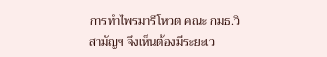การทำไพรมารีโหวต คณะ กมธ.วิสามัญฯ จึงเห็นต้องมีระยะเว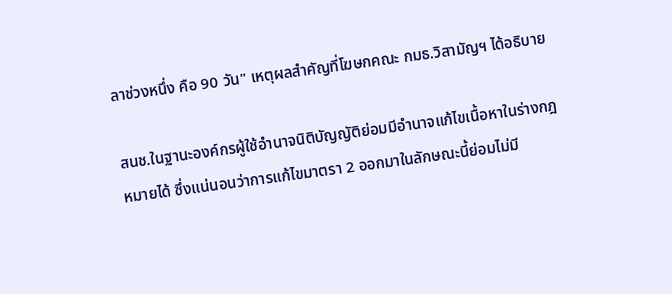ลาช่วงหนึ่ง คือ 90 วัน" เหตุผลสำคัญที่โฆษกคณะ กมธ.วิสามัญฯ ได้อธิบาย

สนช.ในฐานะองค์กรผู้ใช้อำนาจนิติบัญญัติย่อมมีอำนาจแก้ไขเนื้อหาในร่างกฎหมายได้ ซึ่งแน่นอนว่าการแก้ไขมาตรา 2 ออกมาในลักษณะนี้ย่อมไม่มี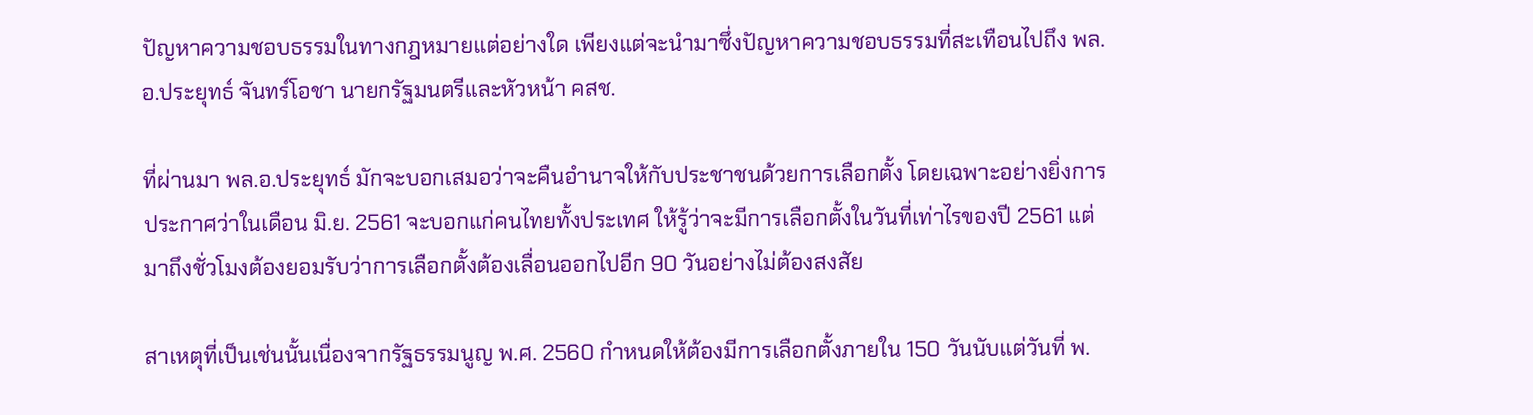ปัญหาความชอบธรรมในทางกฎหมายแต่อย่างใด เพียงแต่จะนำมาซึ่งปัญหาความชอบธรรมที่สะเทือนไปถึง พล.อ.ประยุทธ์ จันทร์โอชา นายกรัฐมนตรีและหัวหน้า คสช.

ที่ผ่านมา พล.อ.ประยุทธ์ มักจะบอกเสมอว่าจะคืนอำนาจให้กับประชาชนด้วยการเลือกตั้ง โดยเฉพาะอย่างยิ่งการประกาศว่าในเดือน มิ.ย. 2561 จะบอกแก่คนไทยทั้งประเทศ ให้รู้ว่าจะมีการเลือกตั้งในวันที่เท่าไรของปี 2561 แต่มาถึงชั่วโมงต้องยอมรับว่าการเลือกตั้งต้องเลื่อนออกไปอีก 90 วันอย่างไม่ต้องสงสัย

สาเหตุที่เป็นเช่นนั้นเนื่องจากรัฐธรรมนูญ พ.ศ. 2560 กำหนดให้ต้องมีการเลือกตั้งภายใน 150 วันนับแต่วันที่ พ.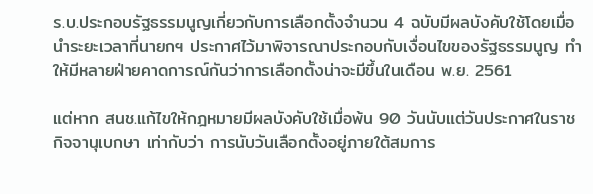ร.บ.ประกอบรัฐธรรมนูญเกี่ยวกับการเลือกตั้งจำนวน 4 ฉบับมีผลบังคับใช้โดยเมื่อนำระยะเวลาที่นายกฯ ประกาศไว้มาพิจารณาประกอบกับเงื่อนไขของรัฐธรรมนูญ ทำให้มีหลายฝ่ายคาดการณ์กันว่าการเลือกตั้งน่าจะมีขึ้นในเดือน พ.ย. 2561

แต่หาก สนช.แก้ไขให้กฎหมายมีผลบังคับใช้เมื่อพ้น 90 วันนับแต่วันประกาศในราชกิจจานุเบกษา เท่ากับว่า การนับวันเลือกตั้งอยู่ภายใต้สมการ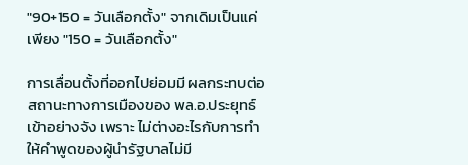"90+150 = วันเลือกตั้ง" จากเดิมเป็นแค่เพียง "150 = วันเลือกตั้ง"

การเลื่อนตั้งที่ออกไปย่อมมี ผลกระทบต่อสถานะทางการเมืองของ พล.อ.ประยุทธ์ เข้าอย่างจัง เพราะ ไม่ต่างอะไรกับการทำให้คำพูดของผู้นำรัฐบาลไม่มี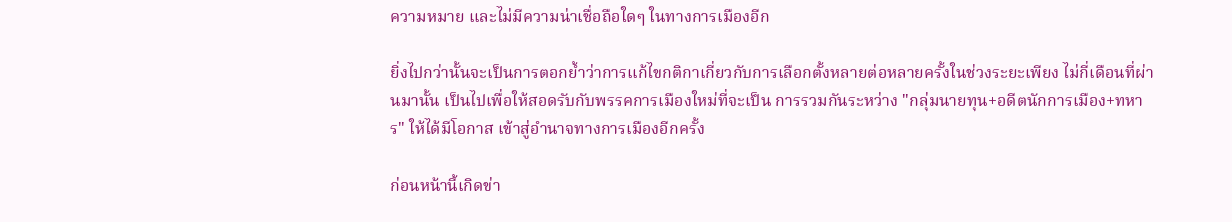ความหมาย และไม่มีความน่าเชื่อถือใดๆ ในทางการเมืองอีก

ยิ่งไปกว่านั้นจะเป็นการตอกย้ำว่าการแก้ไขกติกาเกี่ยวกับการเลือกตั้งหลายต่อหลายครั้งในช่วงระยะเพียง ไม่กี่เดือนที่ผ่านมานั้น เป็นไปเพื่อให้สอดรับกับพรรคการเมืองใหม่ที่จะเป็น การรวมกันระหว่าง "กลุ่มนายทุน+อดีตนักการเมือง+ทหาร" ให้ได้มีโอกาส เข้าสู่อำนาจทางการเมืองอีกครั้ง

ก่อนหน้านี้เกิดข่า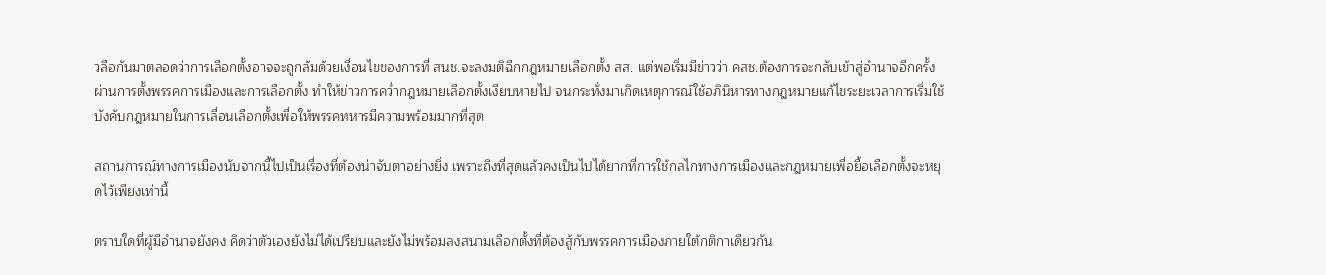วลือกันมาตลอดว่าการเลือกตั้งอาจจะถูกล้มด้วยเงื่อนไขของการที่ สนช.จะลงมติฉีกกฎหมายเลือกตั้ง สส. แต่พอเริ่มมีข่าวว่า คสช.ต้องการจะกลับเข้าสู่อำนาจอีกครั้งผ่านการตั้งพรรคการเมืองและการเลือกตั้ง ทำให้ข่าวการคว่ำกฎหมายเลือกตั้งเงียบหายไป จนกระทั่งมาเกิดเหตุการณ์ใช้อภินิหารทางกฎหมายแก้ไขระยะเวลาการเริ่มใช้บังคับกฎหมายในการเลื่อนเลือกตั้งเพื่อให้พรรคทหารมีความพร้อมมากที่สุด

สถานการณ์ทางการเมืองนับจากนี้ไปเป็นเรื่องที่ต้องน่าจับตาอย่างยิ่ง เพราะถึงที่สุดแล้วคงเป็นไปได้ยากที่การใช้กลไกทางการเมืองและกฎหมายเพื่อยื้อเลือกตั้งจะหยุดไว้เพียงเท่านี้

ตราบใดที่ผู้มีอำนาจยังคง คิดว่าตัวเองยังไม่ได้เปรียบและยังไม่พร้อมลงสนามเลือกตั้งที่ต้องสู้กับพรรคการเมืองภายใต้กติกาเดียวกัน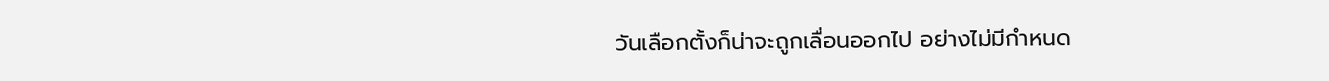วันเลือกตั้งก็น่าจะถูกเลื่อนออกไป อย่างไม่มีกำหนด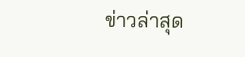ข่าวล่าสุด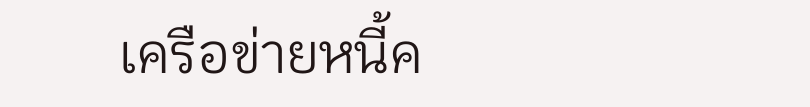เครือข่ายหนี้ค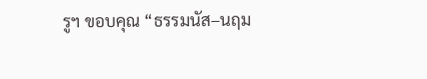รูฯ ขอบคุณ “ธรรมนัส–นฤม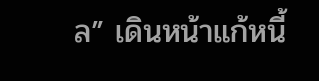ล” เดินหน้าแก้หนี้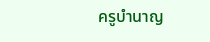ครูบำนาญ